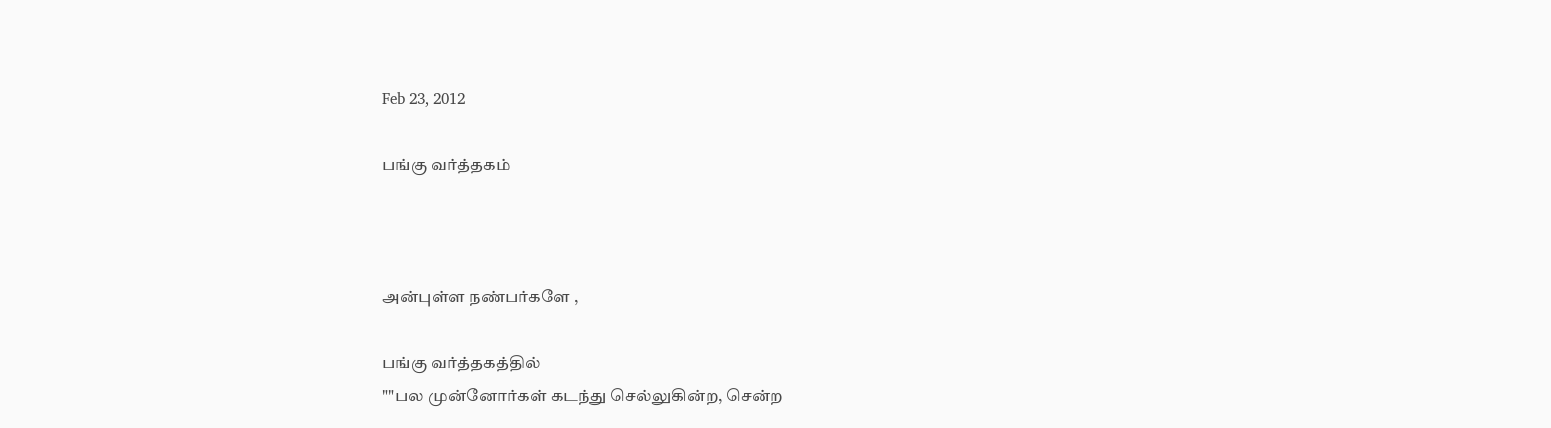Feb 23, 2012

பங்கு வர்த்தகம்



அன்புள்ள நண்பர்களே ,

பங்கு வர்த்தகத்தில்
""பல முன்னோர்கள் கடந்து செல்லுகின்ற, சென்ற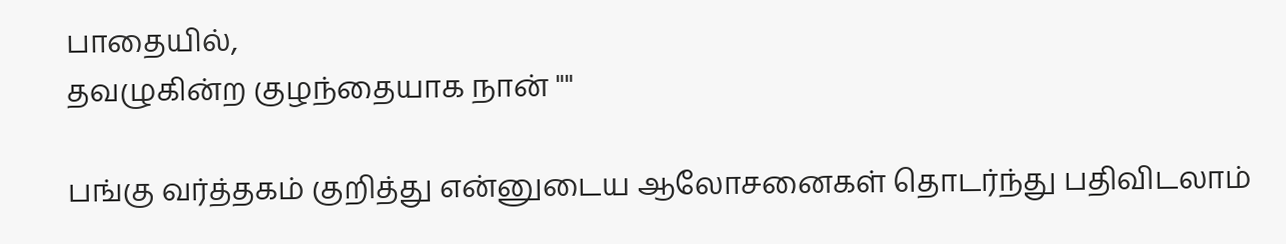பாதையில்,
தவழுகின்ற குழந்தையாக நான் ""

பங்கு வர்த்தகம் குறித்து என்னுடைய ஆலோசனைகள் தொடர்ந்து பதிவிடலாம்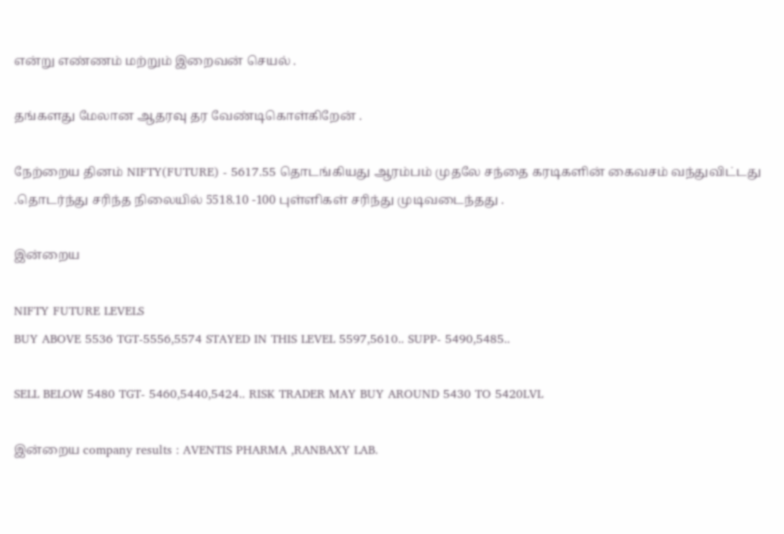என்று எண்ணம் மற்றும் இறைவன் செயல் .

தங்களது மேலான ஆதரவு தர வேண்டிகொள்கிறேன் .

நேற்றைய தினம் NIFTY(FUTURE) - 5617.55 தொடங்கியது ஆரம்பம் முதலே சந்தை கரடிகளின் கைவசம் வந்துவிட்டது .தொடர்ந்து சரிந்த நிலையில் 5518.10 -100 புள்ளிகள் சரிந்து முடிவடைந்தது .

இன்றைய

NIFTY FUTURE LEVELS
BUY ABOVE 5536 TGT-5556,5574 STAYED IN THIS LEVEL 5597,5610.. SUPP- 5490,5485..

SELL BELOW 5480 TGT- 5460,5440,5424.. RISK TRADER MAY BUY AROUND 5430 TO 5420LVL

இன்றைய company results : AVENTIS PHARMA ,RANBAXY LAB.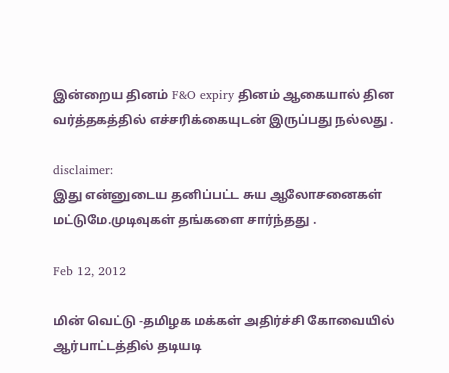இன்றைய தினம் F&O expiry தினம் ஆகையால் தின வர்த்தகத்தில் எச்சரிக்கையுடன் இருப்பது நல்லது .

disclaimer:
இது என்னுடைய தனிப்பட்ட சுய ஆலோசனைகள் மட்டுமே.முடிவுகள் தங்களை சார்ந்தது .

Feb 12, 2012

மின் வெட்டு -தமிழக மக்கள் அதிர்ச்சி கோவையில் ஆர்பாட்டத்தில் தடியடி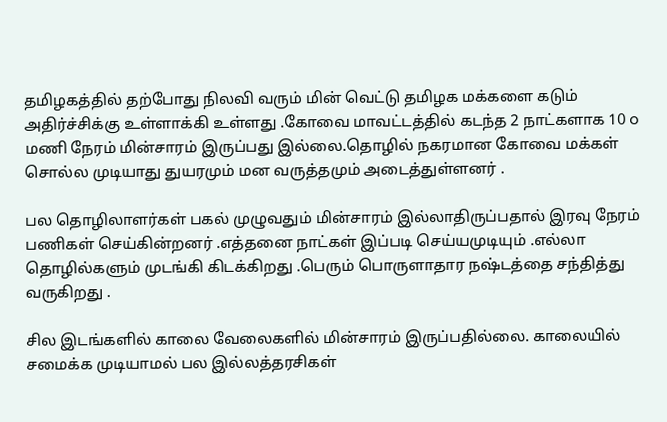தமிழகத்தில் தற்போது நிலவி வரும் மின் வெட்டு தமிழக மக்களை கடும் அதிர்ச்சிக்கு உள்ளாக்கி உள்ளது .கோவை மாவட்டத்தில் கடந்த 2 நாட்களாக 10 ௦ மணி நேரம் மின்சாரம் இருப்பது இல்லை.தொழில் நகரமான கோவை மக்கள் சொல்ல முடியாது துயரமும் மன வருத்தமும் அடைத்துள்ளனர் .

பல தொழிலாளர்கள் பகல் முழுவதும் மின்சாரம் இல்லாதிருப்பதால் இரவு நேரம் பணிகள் செய்கின்றனர் .எத்தனை நாட்கள் இப்படி செய்யமுடியும் .எல்லா தொழில்களும் முடங்கி கிடக்கிறது .பெரும் பொருளாதார நஷ்டத்தை சந்தித்து வருகிறது .

சில இடங்களில் காலை வேலைகளில் மின்சாரம் இருப்பதில்லை. காலையில் சமைக்க முடியாமல் பல இல்லத்தரசிகள்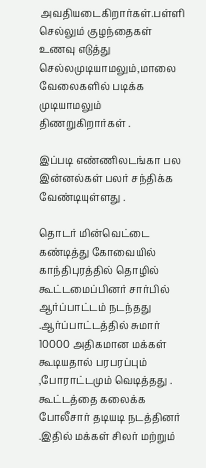அவதியடைகிறார்கள்.பள்ளி செல்லும் குழந்தைகள் உணவு எடுத்து செல்லமுடியாமலும்,மாலை வேலைகளில் படிக்க முடியாமலும் திணறுகிறார்கள் .

இப்படி எண்ணிலடங்கா பல இன்னல்கள் பலர் சந்திக்க வேண்டியுள்ளது .

தொடர் மின்வெட்டை கண்டித்து கோவையில் காந்திபுரத்தில் தொழில் கூட்டமைப்பினர் சார்பில் ஆர்ப்பாட்டம் நடந்தது .ஆர்ப்பாட்டத்தில் சுமார் 10000 அதிகமான மக்கள் கூடியதால் பரபரப்பும் ,போராட்டமும் வெடித்தது .
கூட்டத்தை கலைக்க போலீசார் தடியடி நடத்தினர் .இதில் மக்கள் சிலர் மற்றும்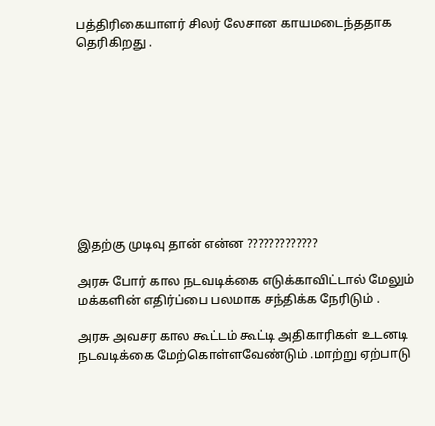பத்திரிகையாளர் சிலர் லேசான காயமடைந்ததாக தெரிகிறது .










இதற்கு முடிவு தான் என்ன ?????????????

அரசு போர் கால நடவடிக்கை எடுக்காவிட்டால் மேலும் மக்களின் எதிர்ப்பை பலமாக சந்திக்க நேரிடும் .

அரசு அவசர கால கூட்டம் கூட்டி அதிகாரிகள் உடனடி நடவடிக்கை மேற்கொள்ளவேண்டும் .மாற்று ஏற்பாடு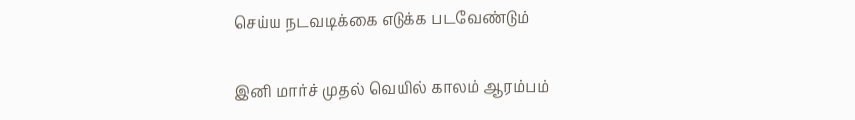செய்ய நடவடிக்கை எடுக்க படவேண்டும்

இனி மார்ச் முதல் வெயில் காலம் ஆரம்பம்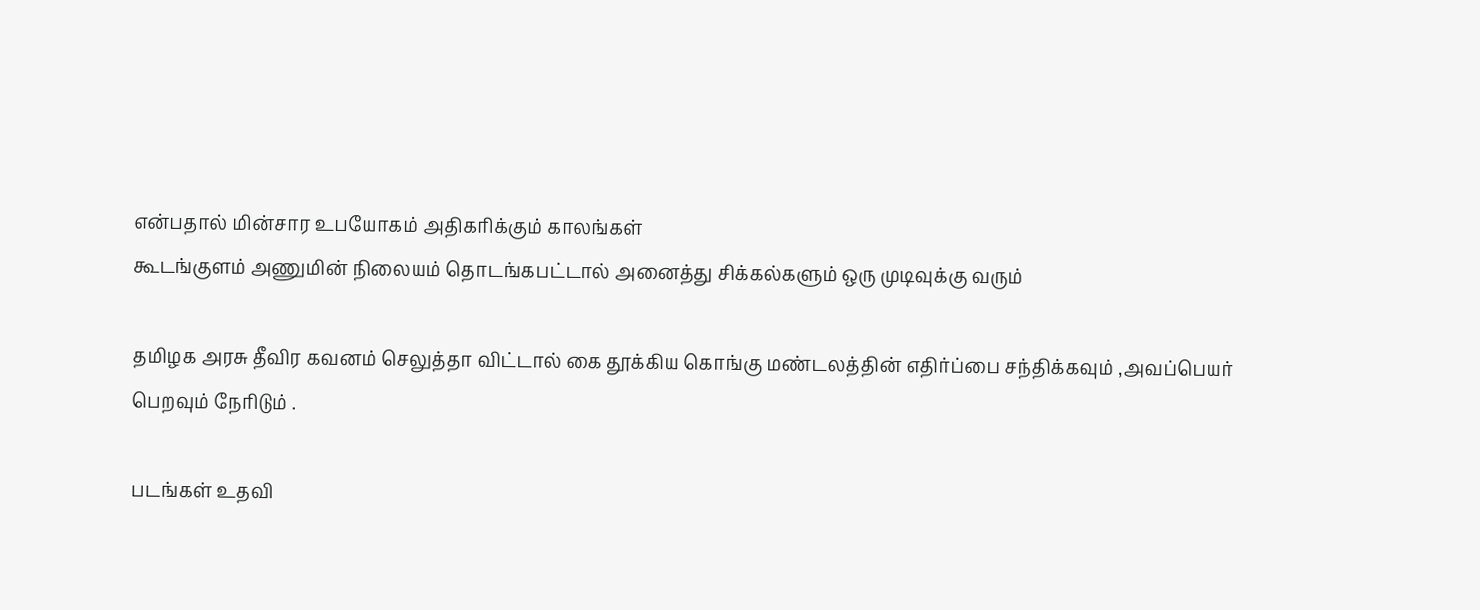என்பதால் மின்சார உபயோகம் அதிகரிக்கும் காலங்கள்
கூடங்குளம் அணுமின் நிலையம் தொடங்கபட்டால் அனைத்து சிக்கல்களும் ஒரு முடிவுக்கு வரும்

தமிழக அரசு தீவிர கவனம் செலுத்தா விட்டால் கை தூக்கிய கொங்கு மண்டலத்தின் எதிர்ப்பை சந்திக்கவும் ,அவப்பெயர் பெறவும் நேரிடும் .

படங்கள் உதவி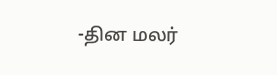-தின மலர்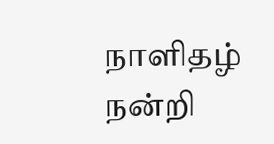நாளிதழ்
நன்றி